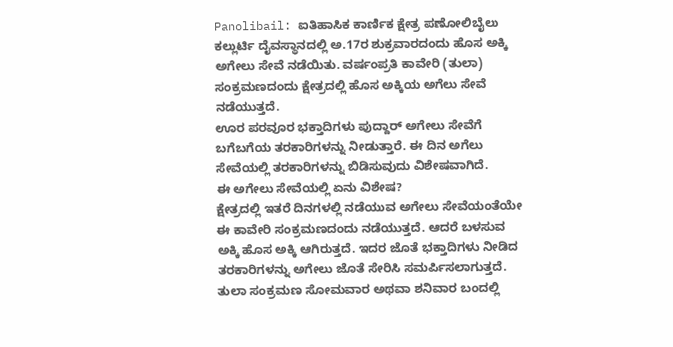Panolibail: ಐತಿಹಾಸಿಕ ಕಾರ್ಣಿಕ ಕ್ಷೇತ್ರ ಪಣೋಲಿಬೈಲು ಕಲ್ಲುರ್ಟಿ ದೈವಸ್ಥಾನದಲ್ಲಿ ಅ.17ರ ಶುಕ್ರವಾರದಂದು ಹೊಸ ಅಕ್ಕಿ ಅಗೇಲು ಸೇವೆ ನಡೆಯಿತು. ವರ್ಷಂಪ್ರತಿ ಕಾವೇರಿ (ತುಲಾ) ಸಂಕ್ರಮಣದಂದು ಕ್ಷೇತ್ರದಲ್ಲಿ ಹೊಸ ಅಕ್ಕಿಯ ಅಗೆಲು ಸೇವೆ ನಡೆಯುತ್ತದೆ.
ಊರ ಪರವೂರ ಭಕ್ತಾದಿಗಳು ಪುದ್ದಾರ್ ಅಗೇಲು ಸೇವೆಗೆ ಬಗೆಬಗೆಯ ತರಕಾರಿಗಳನ್ನು ನೀಡುತ್ತಾರೆ. ಈ ದಿನ ಅಗೆಲು ಸೇವೆಯಲ್ಲಿ ತರಕಾರಿಗಳನ್ನು ಬಿಡಿಸುವುದು ವಿಶೇಷವಾಗಿದೆ.
ಈ ಅಗೇಲು ಸೇವೆಯಲ್ಲಿ ಏನು ವಿಶೇಷ?
ಕ್ಷೇತ್ರದಲ್ಲಿ ಇತರೆ ದಿನಗಳಲ್ಲಿ ನಡೆಯುವ ಅಗೇಲು ಸೇವೆಯಂತೆಯೇ ಈ ಕಾವೇರಿ ಸಂಕ್ರಮಣದಂದು ನಡೆಯುತ್ತದೆ. ಆದರೆ ಬಳಸುವ ಅಕ್ಕಿ ಹೊಸ ಅಕ್ಕಿ ಆಗಿರುತ್ತದೆ. ಇದರ ಜೊತೆ ಭಕ್ತಾದಿಗಳು ನೀಡಿದ ತರಕಾರಿಗಳನ್ನು ಅಗೇಲು ಜೊತೆ ಸೇರಿಸಿ ಸಮರ್ಪಿಸಲಾಗುತ್ತದೆ.
ತುಲಾ ಸಂಕ್ರಮಣ ಸೋಮವಾರ ಅಥವಾ ಶನಿವಾರ ಬಂದಲ್ಲಿ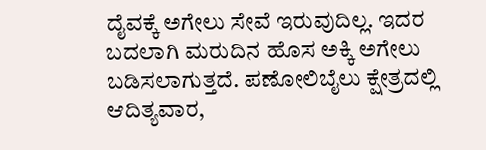ದೈವಕ್ಕೆ ಅಗೇಲು ಸೇವೆ ಇರುವುದಿಲ್ಲ. ಇದರ ಬದಲಾಗಿ ಮರುದಿನ ಹೊಸ ಅಕ್ಕಿ ಅಗೇಲು ಬಡಿಸಲಾಗುತ್ತದೆ. ಪಣೋಲಿಬೈಲು ಕ್ಷೇತ್ರದಲ್ಲಿ ಆದಿತ್ಯವಾರ,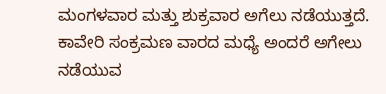ಮಂಗಳವಾರ ಮತ್ತು ಶುಕ್ರವಾರ ಅಗೆಲು ನಡೆಯುತ್ತದೆ. ಕಾವೇರಿ ಸಂಕ್ರಮಣ ವಾರದ ಮಧ್ಯೆ ಅಂದರೆ ಅಗೇಲು ನಡೆಯುವ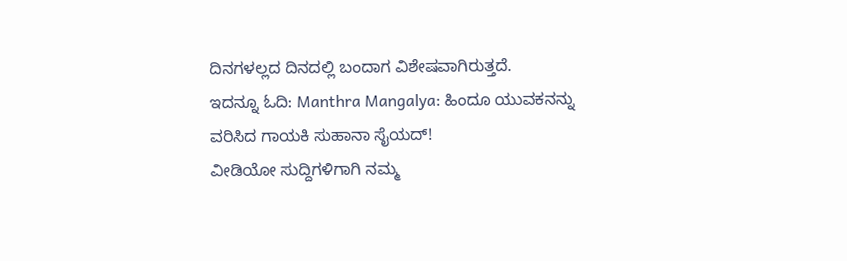ದಿನಗಳಲ್ಲದ ದಿನದಲ್ಲಿ ಬಂದಾಗ ವಿಶೇಷವಾಗಿರುತ್ತದೆ.
ಇದನ್ನೂ ಓದಿ: Manthra Mangalya: ಹಿಂದೂ ಯುವಕನನ್ನು ವರಿಸಿದ ಗಾಯಕಿ ಸುಹಾನಾ ಸೈಯದ್!
ವೀಡಿಯೋ ಸುದ್ದಿಗಳಿಗಾಗಿ ನಮ್ಮ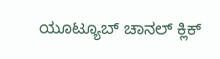ಯೂಟ್ಯೂಬ್ ಚಾನಲ್ ಕ್ಲಿಕ್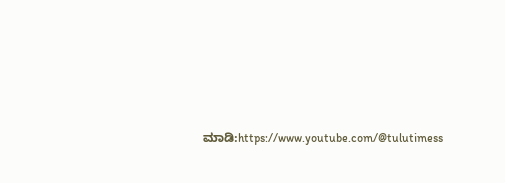ಮಾಡಿ:https://www.youtube.com/@tulutimess